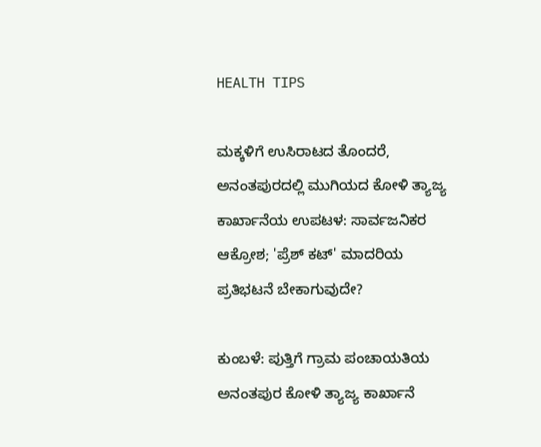HEALTH TIPS

ಮಕ್ಕಳಿಗೆ ಉಸಿರಾಟದ ತೊಂದರೆ, ಅನಂತಪುರದಲ್ಲಿ ಮುಗಿಯದ ಕೋಳಿ ತ್ಯಾಜ್ಯ ಕಾರ್ಖಾನೆಯ ಉಪಟಳ: ಸಾರ್ವಜನಿಕರ ಆಕ್ರೋಶ; 'ಪ್ರೆಶ್ ಕಟ್' ಮಾದರಿಯ ಪ್ರತಿಭಟನೆ ಬೇಕಾಗುವುದೇ?

ಕುಂಬಳೆ: ಪುತ್ತಿಗೆ ಗ್ರಾಮ ಪಂಚಾಯತಿಯ ಅನಂತಪುರ ಕೋಳಿ ತ್ಯಾಜ್ಯ ಕಾರ್ಖಾನೆ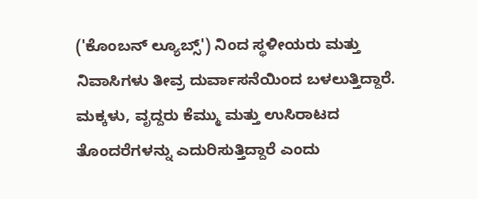('ಕೊಂಬನ್ ಲ್ಯೂಬ್ಸ್') ನಿಂದ ಸ್ಥಳೀಯರು ಮತ್ತು ನಿವಾಸಿಗಳು ತೀವ್ರ ದುರ್ವಾಸನೆಯಿಂದ ಬಳಲುತ್ತಿದ್ದಾರೆ. ಮಕ್ಕಳು, ವೃದ್ದರು ಕೆಮ್ಮು ಮತ್ತು ಉಸಿರಾಟದ ತೊಂದರೆಗಳನ್ನು ಎದುರಿಸುತ್ತಿದ್ದಾರೆ ಎಂದು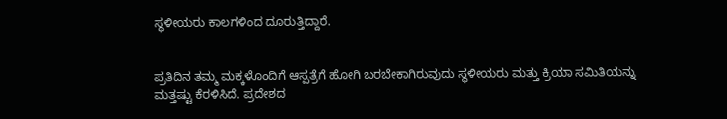ಸ್ಥಳೀಯರು ಕಾಲಗಳಿಂದ ದೂರುತ್ತಿದ್ದಾರೆ.


ಪ್ರತಿದಿನ ತಮ್ಮ ಮಕ್ಕಳೊಂದಿಗೆ ಆಸ್ಪತ್ರೆಗೆ ಹೋಗಿ ಬರಬೇಕಾಗಿರುವುದು ಸ್ಥಳೀಯರು ಮತ್ತು ಕ್ರಿಯಾ ಸಮಿತಿಯನ್ನು ಮತ್ತಷ್ಟು ಕೆರಳಿಸಿದೆ. ಪ್ರದೇಶದ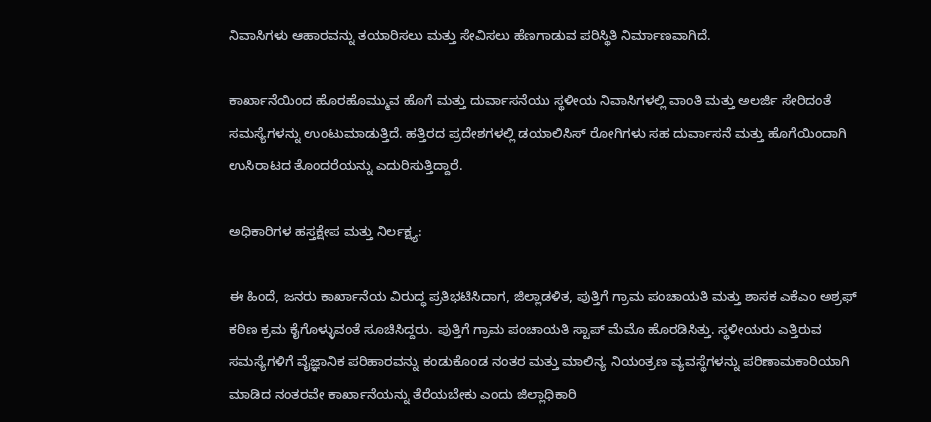ನಿವಾಸಿಗಳು ಆಹಾರವನ್ನು ತಯಾರಿಸಲು ಮತ್ತು ಸೇವಿಸಲು ಹೆಣಗಾಡುವ ಪರಿಸ್ಥಿತಿ ನಿರ್ಮಾಣವಾಗಿದೆ.

ಕಾರ್ಖಾನೆಯಿಂದ ಹೊರಹೊಮ್ಮುವ ಹೊಗೆ ಮತ್ತು ದುರ್ವಾಸನೆಯು ಸ್ಥಳೀಯ ನಿವಾಸಿಗಳಲ್ಲಿ ವಾಂತಿ ಮತ್ತು ಅಲರ್ಜಿ ಸೇರಿದಂತೆ ಸಮಸ್ಯೆಗಳನ್ನು ಉಂಟುಮಾಡುತ್ತಿದೆ. ಹತ್ತಿರದ ಪ್ರದೇಶಗಳಲ್ಲಿ ಡಯಾಲಿಸಿಸ್ ರೋಗಿಗಳು ಸಹ ದುರ್ವಾಸನೆ ಮತ್ತು ಹೊಗೆಯಿಂದಾಗಿ ಉಸಿರಾಟದ ತೊಂದರೆಯನ್ನು ಎದುರಿಸುತ್ತಿದ್ದಾರೆ.

ಅಧಿಕಾರಿಗಳ ಹಸ್ತಕ್ಷೇಪ ಮತ್ತು ನಿರ್ಲಕ್ಷ್ಯ:

ಈ ಹಿಂದೆ, ಜನರು ಕಾರ್ಖಾನೆಯ ವಿರುದ್ಧ ಪ್ರತಿಭಟಿಸಿದಾಗ, ಜಿಲ್ಲಾಡಳಿತ, ಪುತ್ತಿಗೆ ಗ್ರಾಮ ಪಂಚಾಯತಿ ಮತ್ತು ಶಾಸಕ ಎಕೆಎಂ ಅಶ್ರಫ್ ಕಠಿಣ ಕ್ರಮ ಕೈಗೊಳ್ಳುವಂತೆ ಸೂಚಿಸಿದ್ದರು. ಪುತ್ತಿಗೆ ಗ್ರಾಮ ಪಂಚಾಯತಿ ಸ್ಟಾಪ್ ಮೆಮೊ ಹೊರಡಿಸಿತ್ತು. ಸ್ಥಳೀಯರು ಎತ್ತಿರುವ ಸಮಸ್ಯೆಗಳಿಗೆ ವೈಜ್ಞಾನಿಕ ಪರಿಹಾರವನ್ನು ಕಂಡುಕೊಂಡ ನಂತರ ಮತ್ತು ಮಾಲಿನ್ಯ ನಿಯಂತ್ರಣ ವ್ಯವಸ್ಥೆಗಳನ್ನು ಪರಿಣಾಮಕಾರಿಯಾಗಿ ಮಾಡಿದ ನಂತರವೇ ಕಾರ್ಖಾನೆಯನ್ನು ತೆರೆಯಬೇಕು ಎಂದು ಜಿಲ್ಲಾಧಿಕಾರಿ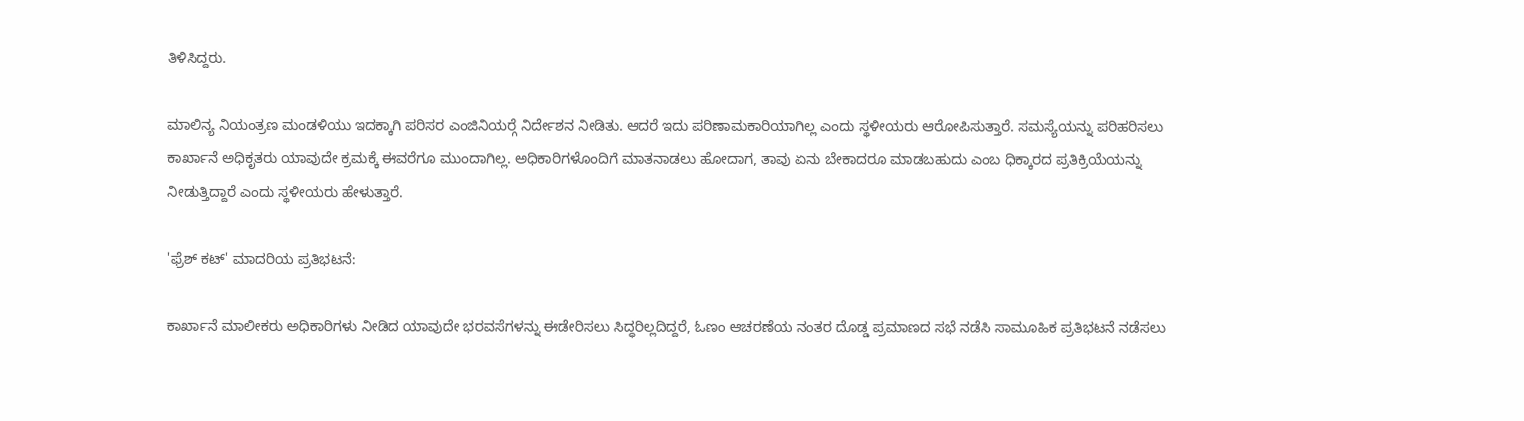ತಿಳಿಸಿದ್ದರು.

ಮಾಲಿನ್ಯ ನಿಯಂತ್ರಣ ಮಂಡಳಿಯು ಇದಕ್ಕಾಗಿ ಪರಿಸರ ಎಂಜಿನಿಯರ್‍ಗೆ ನಿರ್ದೇಶನ ನೀಡಿತು. ಆದರೆ ಇದು ಪರಿಣಾಮಕಾರಿಯಾಗಿಲ್ಲ ಎಂದು ಸ್ಥಳೀಯರು ಆರೋಪಿಸುತ್ತಾರೆ. ಸಮಸ್ಯೆಯನ್ನು ಪರಿಹರಿಸಲು ಕಾರ್ಖಾನೆ ಅಧಿಕೃತರು ಯಾವುದೇ ಕ್ರಮಕ್ಕೆ ಈವರೆಗೂ ಮುಂದಾಗಿಲ್ಲ. ಅಧಿಕಾರಿಗಳೊಂದಿಗೆ ಮಾತನಾಡಲು ಹೋದಾಗ, ತಾವು ಏನು ಬೇಕಾದರೂ ಮಾಡಬಹುದು ಎಂಬ ಧಿಕ್ಕಾರದ ಪ್ರತಿಕ್ರಿಯೆಯನ್ನು ನೀಡುತ್ತಿದ್ದಾರೆ ಎಂದು ಸ್ಥಳೀಯರು ಹೇಳುತ್ತಾರೆ.

'ಫ್ರೆಶ್ ಕಟ್' ಮಾದರಿಯ ಪ್ರತಿಭಟನೆ:

ಕಾರ್ಖಾನೆ ಮಾಲೀಕರು ಅಧಿಕಾರಿಗಳು ನೀಡಿದ ಯಾವುದೇ ಭರವಸೆಗಳನ್ನು ಈಡೇರಿಸಲು ಸಿದ್ಧರಿಲ್ಲದಿದ್ದರೆ, ಓಣಂ ಆಚರಣೆಯ ನಂತರ ದೊಡ್ಡ ಪ್ರಮಾಣದ ಸಭೆ ನಡೆಸಿ ಸಾಮೂಹಿಕ ಪ್ರತಿಭಟನೆ ನಡೆಸಲು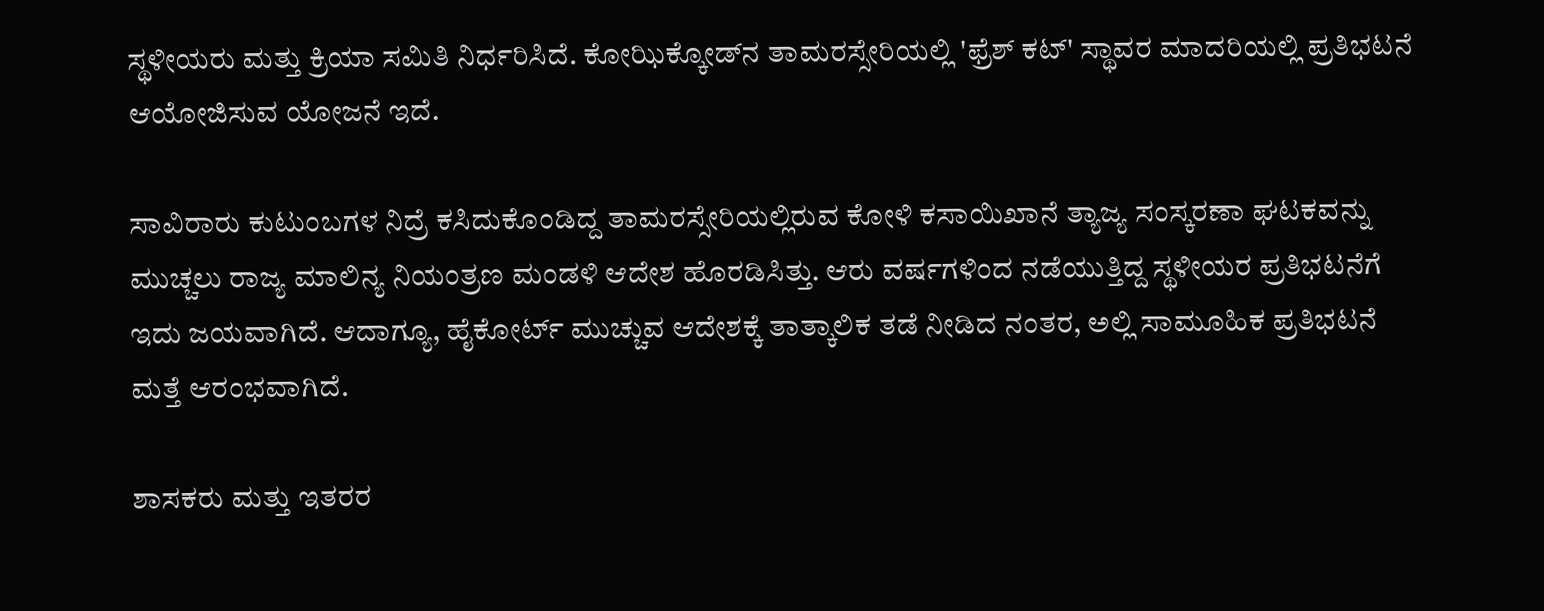ಸ್ಥಳೀಯರು ಮತ್ತು ಕ್ರಿಯಾ ಸಮಿತಿ ನಿರ್ಧರಿಸಿದೆ. ಕೋಝಿಕ್ಕೋಡ್‍ನ ತಾಮರಸ್ಸೇರಿಯಲ್ಲಿ 'ಫ್ರೆಶ್ ಕಟ್' ಸ್ಥಾವರ ಮಾದರಿಯಲ್ಲಿ ಪ್ರತಿಭಟನೆ ಆಯೋಜಿಸುವ ಯೋಜನೆ ಇದೆ.

ಸಾವಿರಾರು ಕುಟುಂಬಗಳ ನಿದ್ರೆ ಕಸಿದುಕೊಂಡಿದ್ದ ತಾಮರಸ್ಸೇರಿಯಲ್ಲಿರುವ ಕೋಳಿ ಕಸಾಯಿಖಾನೆ ತ್ಯಾಜ್ಯ ಸಂಸ್ಕರಣಾ ಘಟಕವನ್ನು ಮುಚ್ಚಲು ರಾಜ್ಯ ಮಾಲಿನ್ಯ ನಿಯಂತ್ರಣ ಮಂಡಳಿ ಆದೇಶ ಹೊರಡಿಸಿತ್ತು. ಆರು ವರ್ಷಗಳಿಂದ ನಡೆಯುತ್ತಿದ್ದ ಸ್ಥಳೀಯರ ಪ್ರತಿಭಟನೆಗೆ ಇದು ಜಯವಾಗಿದೆ. ಆದಾಗ್ಯೂ, ಹೈಕೋರ್ಟ್ ಮುಚ್ಚುವ ಆದೇಶಕ್ಕೆ ತಾತ್ಕಾಲಿಕ ತಡೆ ನೀಡಿದ ನಂತರ, ಅಲ್ಲಿ ಸಾಮೂಹಿಕ ಪ್ರತಿಭಟನೆ ಮತ್ತೆ ಆರಂಭವಾಗಿದೆ.

ಶಾಸಕರು ಮತ್ತು ಇತರರ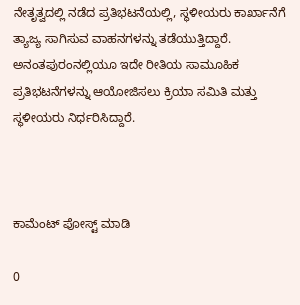ನೇತೃತ್ವದಲ್ಲಿ ನಡೆದ ಪ್ರತಿಭಟನೆಯಲ್ಲಿ, ಸ್ಥಳೀಯರು ಕಾರ್ಖಾನೆಗೆ ತ್ಯಾಜ್ಯ ಸಾಗಿಸುವ ವಾಹನಗಳನ್ನು ತಡೆಯುತ್ತಿದ್ದಾರೆ. ಅನಂತಪುರಂನಲ್ಲಿಯೂ ಇದೇ ರೀತಿಯ ಸಾಮೂಹಿಕ ಪ್ರತಿಭಟನೆಗಳನ್ನು ಆಯೋಜಿಸಲು ಕ್ರಿಯಾ ಸಮಿತಿ ಮತ್ತು ಸ್ಥಳೀಯರು ನಿರ್ಧರಿಸಿದ್ದಾರೆ.



ಕಾಮೆಂಟ್‌‌ ಪೋಸ್ಟ್‌ ಮಾಡಿ

0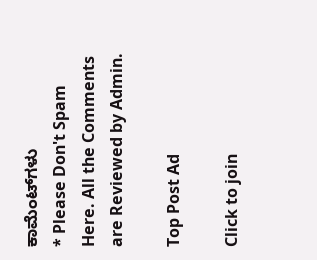ಕಾಮೆಂಟ್‌ಗಳು
* Please Don't Spam Here. All the Comments are Reviewed by Admin.

Top Post Ad

Click to join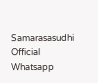Samarasasudhi Official Whatsapp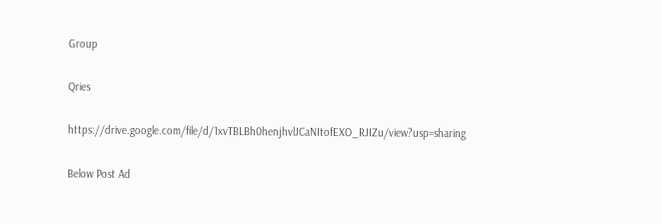Group

Qries

https://drive.google.com/file/d/1xvTBLBh0henjhvlJCaNItofEXO_RJIZu/view?usp=sharing

Below Post Ad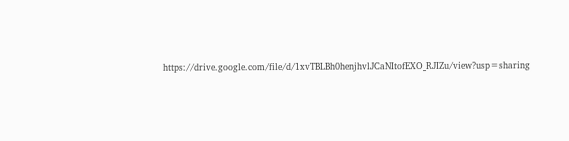https://drive.google.com/file/d/1xvTBLBh0henjhvlJCaNItofEXO_RJIZu/view?usp=sharing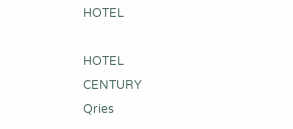HOTEL

HOTEL
CENTURY
Qries